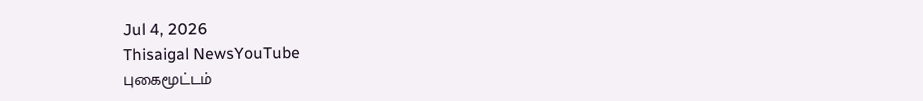Jul 4, 2026
Thisaigal NewsYouTube
புகைமூட்டம்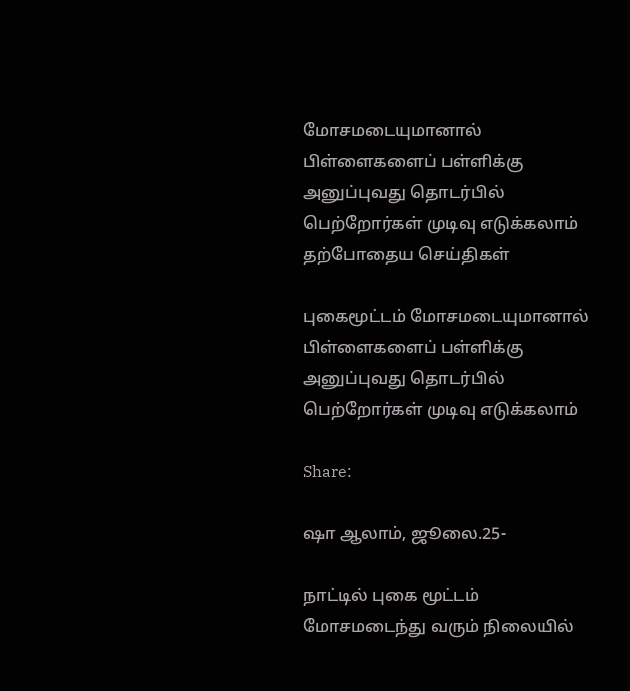மோசமடையுமானால் பிள்ளைகளைப் பள்ளிக்கு அனுப்புவது தொடர்பில் பெற்றோர்கள் முடிவு எடுக்கலாம்
தற்போதைய செய்திகள்

புகைமூட்டம் மோசமடையுமானால் பிள்ளைகளைப் பள்ளிக்கு அனுப்புவது தொடர்பில் பெற்றோர்கள் முடிவு எடுக்கலாம்

Share:

ஷா ஆலாம், ஜூலை.25-

நாட்டில் புகை மூட்டம் மோசமடைந்து வரும் நிலையில்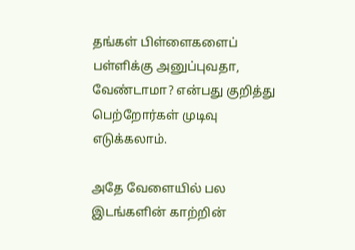தங்கள் பிள்ளைகளைப் பள்ளிக்கு அனுப்புவதா, வேண்டாமா? என்பது குறித்து பெற்றோர்கள் முடிவு எடுக்கலாம்.

அதே வேளையில் பல இடங்களின் காற்றின்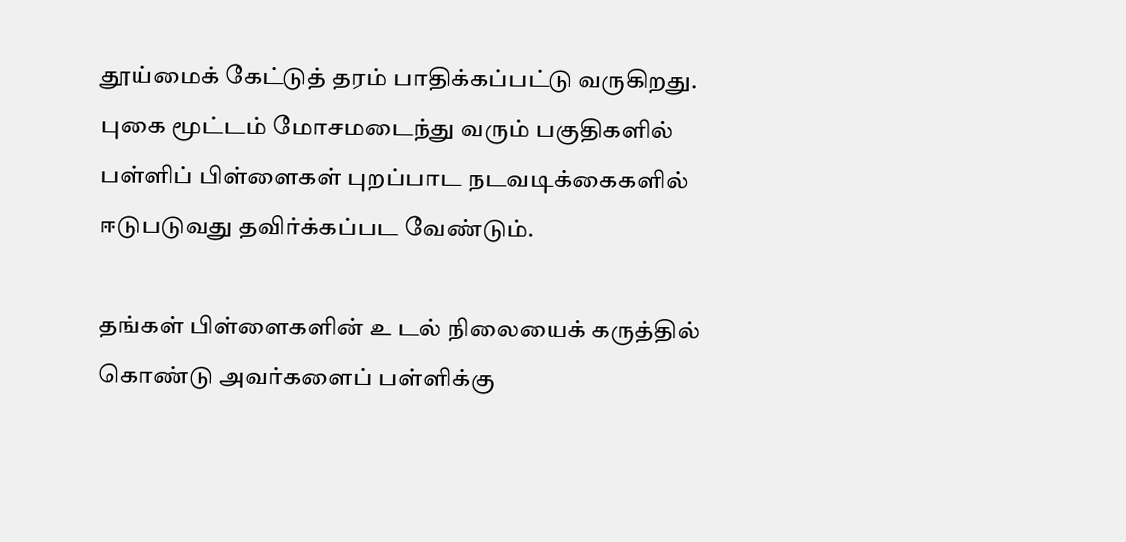தூய்மைக் கேட்டுத் தரம் பாதிக்கப்பட்டு வருகிறது. புகை மூட்டம் மோசமடைந்து வரும் பகுதிகளில் பள்ளிப் பிள்ளைகள் புறப்பாட நடவடிக்கைகளில் ஈடுபடுவது தவிர்க்கப்பட வேண்டும்.

தங்கள் பிள்ளைகளின் உ டல் நிலையைக் கருத்தில் கொண்டு அவர்களைப் பள்ளிக்கு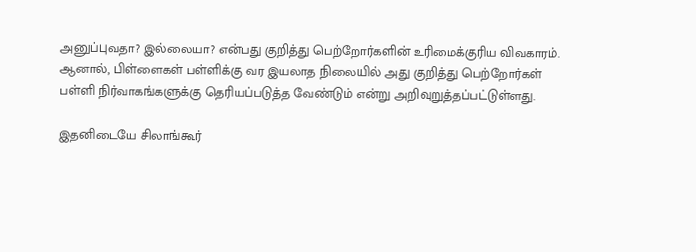அனுப்புவதா? இல்லையா? என்பது குறித்து பெற்றோர்களின் உரிமைக்குரிய விவகாரம். ஆனால், பிள்ளைகள் பள்ளிக்கு வர இயலாத நிலையில் அது குறித்து பெற்றோர்கள் பள்ளி நிர்வாகங்களுக்கு தெரியப்படுத்த வேண்டும் என்று அறிவுறுத்தப்பட்டுள்ளது.

இதனிடையே சிலாங்கூர்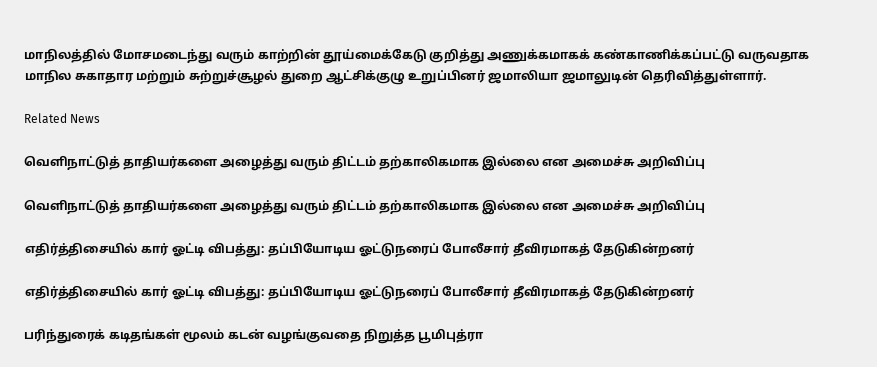மாநிலத்தில் மோசமடைந்து வரும் காற்றின் தூய்மைக்கேடு குறித்து அணுக்கமாகக் கண்காணிக்கப்பட்டு வருவதாக மாநில சுகாதார மற்றும் சுற்றுச்சூழல் துறை ஆட்சிக்குழு உறுப்பினர் ஜமாலியா ஜமாலுடின் தெரிவித்துள்ளார்.

Related News

வெளிநாட்டுத் தாதியர்களை அழைத்து வரும் திட்டம் தற்காலிகமாக இல்லை என அமைச்சு அறிவிப்பு

வெளிநாட்டுத் தாதியர்களை அழைத்து வரும் திட்டம் தற்காலிகமாக இல்லை என அமைச்சு அறிவிப்பு

எதிர்த்திசையில் கார் ஓட்டி விபத்து: தப்பியோடிய ஓட்டுநரைப் போலீசார் தீவிரமாகத் தேடுகின்றனர்

எதிர்த்திசையில் கார் ஓட்டி விபத்து: தப்பியோடிய ஓட்டுநரைப் போலீசார் தீவிரமாகத் தேடுகின்றனர்

பரிந்துரைக் கடிதங்கள் மூலம் கடன் வழங்குவதை நிறுத்த பூமிபுத்ரா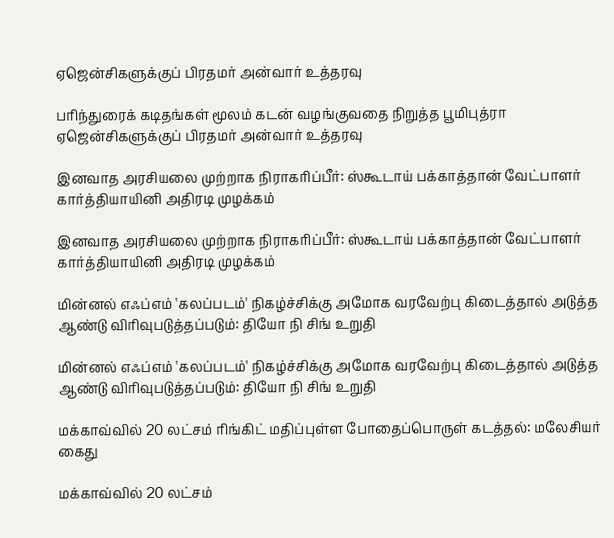ஏஜென்சிகளுக்குப் பிரதமர் அன்வார் உத்தரவு

பரிந்துரைக் கடிதங்கள் மூலம் கடன் வழங்குவதை நிறுத்த பூமிபுத்ரா ஏஜென்சிகளுக்குப் பிரதமர் அன்வார் உத்தரவு

இனவாத அரசியலை முற்றாக நிராகரிப்பீர்: ஸ்கூடாய் பக்காத்தான் வேட்பாளர் கார்த்தியாயினி அதிரடி முழக்கம்

இனவாத அரசியலை முற்றாக நிராகரிப்பீர்: ஸ்கூடாய் பக்காத்தான் வேட்பாளர் கார்த்தியாயினி அதிரடி முழக்கம்

மின்னல் எஃப்எம் 'கலப்படம்' நிகழ்ச்சிக்கு அமோக வரவேற்பு கிடைத்தால் அடுத்த ஆண்டு விரிவுபடுத்தப்படும்: தியோ நி சிங் உறுதி

மின்னல் எஃப்எம் 'கலப்படம்' நிகழ்ச்சிக்கு அமோக வரவேற்பு கிடைத்தால் அடுத்த ஆண்டு விரிவுபடுத்தப்படும்: தியோ நி சிங் உறுதி

மக்காவ்வில் 20 லட்சம் ரிங்கிட் மதிப்புள்ள போதைப்பொருள் கடத்தல்: மலேசியர் கைது

மக்காவ்வில் 20 லட்சம்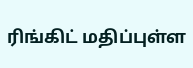ரிங்கிட் மதிப்புள்ள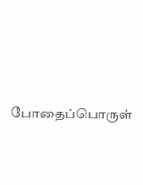போதைப்பொருள்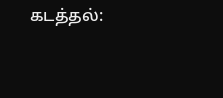கடத்தல்: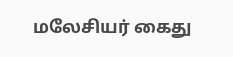மலேசியர் கைது